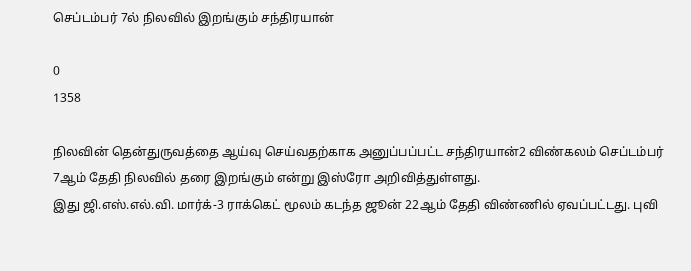செப்டம்பர் 7ல் நிலவில் இறங்கும் சந்திரயான்

0
1358

நிலவின் தென்துருவத்தை ஆய்வு செய்வதற்காக அனுப்பப்பட்ட சந்திரயான்2 விண்கலம் செப்டம்பர் 7ஆம் தேதி நிலவில் தரை இறங்கும் என்று இஸ்ரோ அறிவித்துள்ளது.
இது ஜி.எஸ்.எல்.வி. மார்க்-3 ராக்கெட் மூலம் கடந்த ஜூன் 22ஆம் தேதி விண்ணில் ஏவப்பட்டது. புவி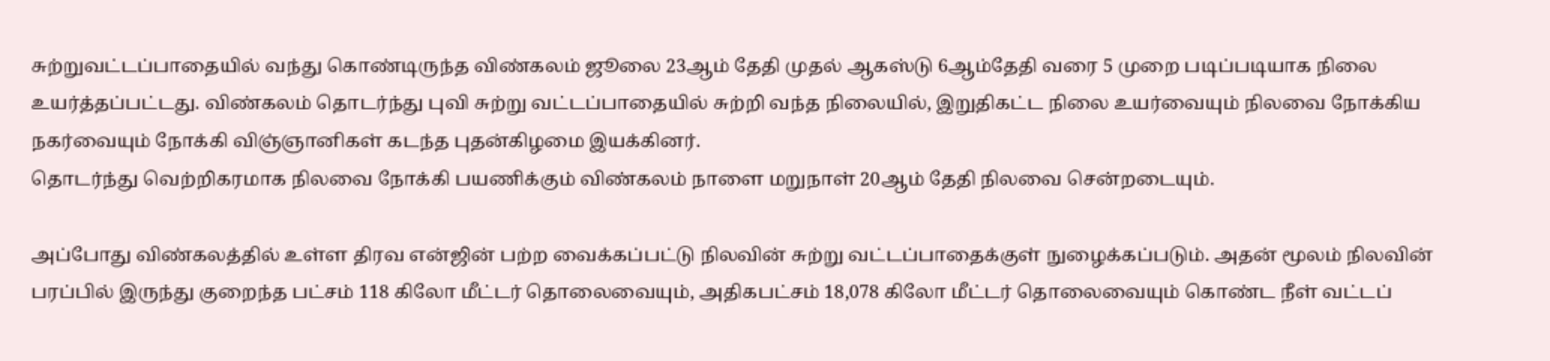சுற்றுவட்டப்பாதையில் வந்து கொண்டிருந்த விண்கலம் ஜூலை 23ஆம் தேதி முதல் ஆகஸ்டு 6ஆம்தேதி வரை 5 முறை படிப்படியாக நிலை உயர்த்தப்பட்டது. விண்கலம் தொடர்ந்து புவி சுற்று வட்டப்பாதையில் சுற்றி வந்த நிலையில், இறுதிகட்ட நிலை உயர்வையும் நிலவை நோக்கிய நகர்வையும் நோக்கி விஞ்ஞானிகள் கடந்த புதன்கிழமை இயக்கினர்.
தொடர்ந்து வெற்றிகரமாக நிலவை நோக்கி பயணிக்கும் விண்கலம் நாளை மறுநாள் 20ஆம் தேதி நிலவை சென்றடையும்.

அப்போது விண்கலத்தில் உள்ள திரவ என்ஜின் பற்ற வைக்கப்பட்டு நிலவின் சுற்று வட்டப்பாதைக்குள் நுழைக்கப்படும். அதன் மூலம் நிலவின் பரப்பில் இருந்து குறைந்த பட்சம் 118 கிலோ மீட்டர் தொலைவையும், அதிகபட்சம் 18,078 கிலோ மீட்டர் தொலைவையும் கொண்ட நீள் வட்டப்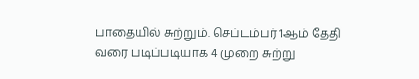பாதையில் சுற்றும். செப்டம்பர் 1ஆம் தேதி வரை படிப்படியாக 4 முறை சுற்று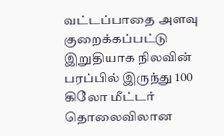வட்டப்பாதை அளவு குறைக்கப்பட்டு இறுதியாக நிலவின் பரப்பில் இருந்து 100 கிலோ மீட்டர் தொலைவிலான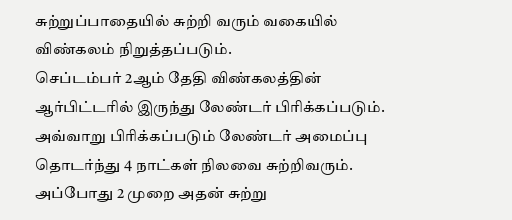சுற்றுப்பாதையில் சுற்றி வரும் வகையில் விண்கலம் நிறுத்தப்படும்.
செப்டம்பர் 2ஆம் தேதி விண்கலத்தின் ஆர்பிட்டரில் இருந்து லேண்டர் பிரிக்கப்படும். அவ்வாறு பிரிக்கப்படும் லேண்டர் அமைப்பு தொடர்ந்து 4 நாட்கள் நிலவை சுற்றிவரும். அப்போது 2 முறை அதன் சுற்று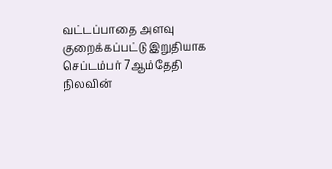வட்டப்பாதை அளவு குறைக்கப்பட்டு இறுதியாக செப்டம்பர் 7ஆம்தேதி நிலவின்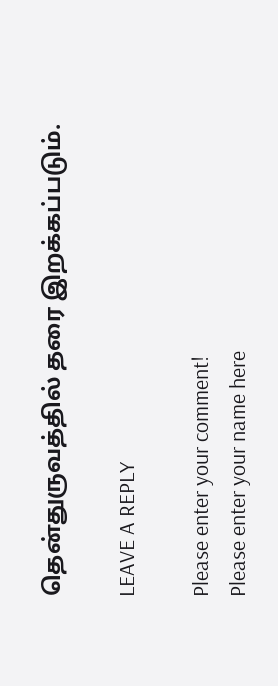தென்துருவத்தில் தரை இறக்கப்படும்.

LEAVE A REPLY

Please enter your comment!
Please enter your name here